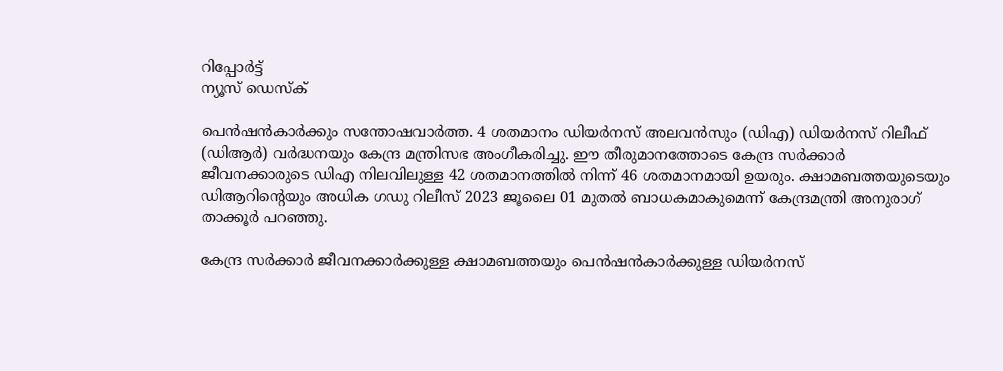റിപ്പോര്‍ട്ട്
ന്യൂസ് ഡെസ്ക്

പെന്‍ഷന്‍കാര്‍ക്കും സന്തോഷവാര്‍ത്ത. 4 ശതമാനം ഡിയര്‍നസ് അലവന്‍സും (ഡിഎ) ഡിയര്‍നസ് റിലീഫ് (ഡിആര്‍) വര്‍ദ്ധനയും കേന്ദ്ര മന്ത്രിസഭ അംഗീകരിച്ചു. ഈ തീരുമാനത്തോടെ കേന്ദ്ര സര്‍ക്കാര്‍ ജീവനക്കാരുടെ ഡിഎ നിലവിലുള്ള 42 ശതമാനത്തില്‍ നിന്ന് 46 ശതമാനമായി ഉയരും. ക്ഷാമബത്തയുടെയും ഡിആറിന്റെയും അധിക ഗഡു റിലീസ് 2023 ജൂലൈ 01 മുതല്‍ ബാധകമാകുമെന്ന് കേന്ദ്രമന്ത്രി അനുരാഗ് താക്കൂര്‍ പറഞ്ഞു.

കേന്ദ്ര സര്‍ക്കാര്‍ ജീവനക്കാര്‍ക്കുള്ള ക്ഷാമബത്തയും പെന്‍ഷന്‍കാര്‍ക്കുള്ള ഡിയര്‍നസ്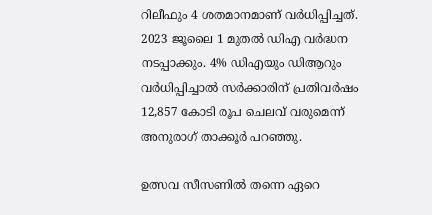റിലീഫും 4 ശതമാനമാണ് വര്‍ധിപ്പിച്ചത്. 2023 ജൂലൈ 1 മുതല്‍ ഡിഎ വര്‍ദ്ധന നടപ്പാക്കും. 4% ഡിഎയും ഡിആറും വര്‍ധിപ്പിച്ചാല്‍ സര്‍ക്കാരിന് പ്രതിവര്‍ഷം 12,857 കോടി രൂപ ചെലവ് വരുമെന്ന് അനുരാഗ് താക്കൂര്‍ പറഞ്ഞു.

ഉത്സവ സീസണില്‍ തന്നെ ഏറെ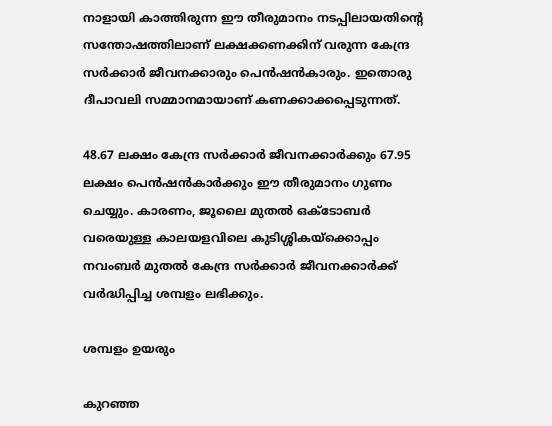നാളായി കാത്തിരുന്ന ഈ തീരുമാനം നടപ്പിലായതിന്റെ സന്തോഷത്തിലാണ് ലക്ഷക്കണക്കിന് വരുന്ന കേന്ദ്ര സര്‍ക്കാര്‍ ജീവനക്കാരും പെന്‍ഷന്‍കാരും. ഇതൊരു ദീപാവലി സമ്മാനമായാണ് കണക്കാക്കപ്പെടുന്നത്.

48.67 ലക്ഷം കേന്ദ്ര സര്‍ക്കാര്‍ ജീവനക്കാര്‍ക്കും 67.95 ലക്ഷം പെന്‍ഷന്‍കാര്‍ക്കും ഈ തീരുമാനം ഗുണം ചെയ്യും. കാരണം, ജൂലൈ മുതല്‍ ഒക്ടോബര്‍ വരെയുള്ള കാലയളവിലെ കുടിശ്ശികയ്ക്കൊപ്പം നവംബര്‍ മുതല്‍ കേന്ദ്ര സര്‍ക്കാര്‍ ജീവനക്കാര്‍ക്ക് വര്‍ദ്ധിപ്പിച്ച ശമ്പളം ലഭിക്കും.

ശമ്പളം ഉയരും

കുറഞ്ഞ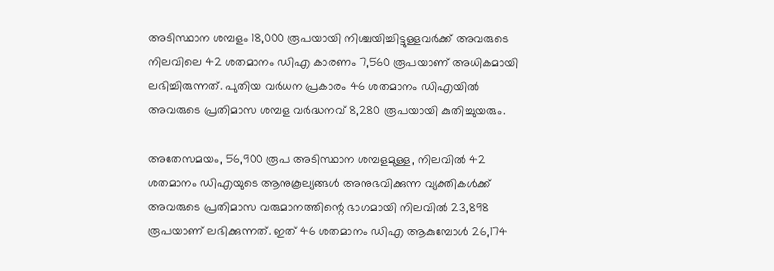അടിസ്ഥാന ശമ്പളം 18,000 രൂപയായി നിശ്ചയിച്ചിട്ടുള്ളവര്‍ക്ക് അവരുടെ നിലവിലെ 42 ശതമാനം ഡിഎ കാരണം 7,560 രൂപയാണ് അധികമായി ലഭിച്ചിരുന്നത്. പുതിയ വര്‍ധന പ്രകാരം 46 ശതമാനം ഡിഎയില്‍ അവരുടെ പ്രതിമാസ ശമ്പള വര്‍ദ്ധനവ് 8,280 രൂപയായി കുതിച്ചുയരും.

അതേസമയം, 56,900 രൂപ അടിസ്ഥാന ശമ്പളമുള്ള, നിലവില്‍ 42 ശതമാനം ഡിഎയുടെ ആനുകൂല്യങ്ങള്‍ അനുഭവിക്കുന്ന വ്യക്തികള്‍ക്ക് അവരുടെ പ്രതിമാസ വരുമാനത്തിന്റെ ഭാഗമായി നിലവില്‍ 23,898 രൂപയാണ് ലഭിക്കുന്നത്. ഇത് 46 ശതമാനം ഡിഎ ആകുമ്പോള്‍ 26,174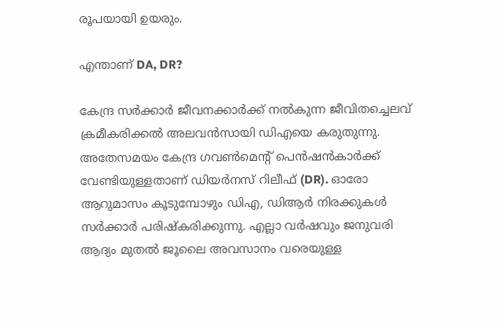രൂപയായി ഉയരും.

എന്താണ് DA, DR?

കേന്ദ്ര സര്‍ക്കാര്‍ ജീവനക്കാര്‍ക്ക് നല്‍കുന്ന ജീവിതച്ചെലവ് ക്രമീകരിക്കല്‍ അലവന്‍സായി ഡിഎയെ കരുതുന്നു. അതേസമയം കേന്ദ്ര ഗവണ്‍മെന്റ് പെന്‍ഷന്‍കാര്‍ക്ക് വേണ്ടിയുള്ളതാണ് ഡിയര്‍നസ് റിലീഫ് (DR). ഓരോ ആറുമാസം കൂടുമ്പോഴും ഡിഎ, ഡിആര്‍ നിരക്കുകള്‍ സര്‍ക്കാര്‍ പരിഷ്‌കരിക്കുന്നു. എല്ലാ വര്‍ഷവും ജനുവരി ആദ്യം മുതല്‍ ജൂലൈ അവസാനം വരെയുള്ള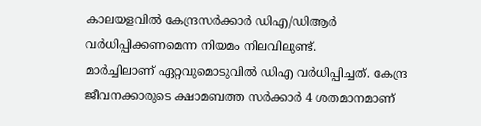കാലയളവില്‍ കേന്ദ്രസര്‍ക്കാര്‍ ഡിഎ/ഡിആര്‍ വര്‍ധിപ്പിക്കണമെന്ന നിയമം നിലവിലുണ്ട്.
മാർച്ചിലാണ് ഏറ്റവുമൊടുവിൽ ഡിഎ വർധിപ്പിച്ചത്. കേന്ദ്ര ജീവനക്കാരുടെ ക്ഷാമബത്ത സര്‍ക്കാര്‍ 4 ശതമാനമാണ്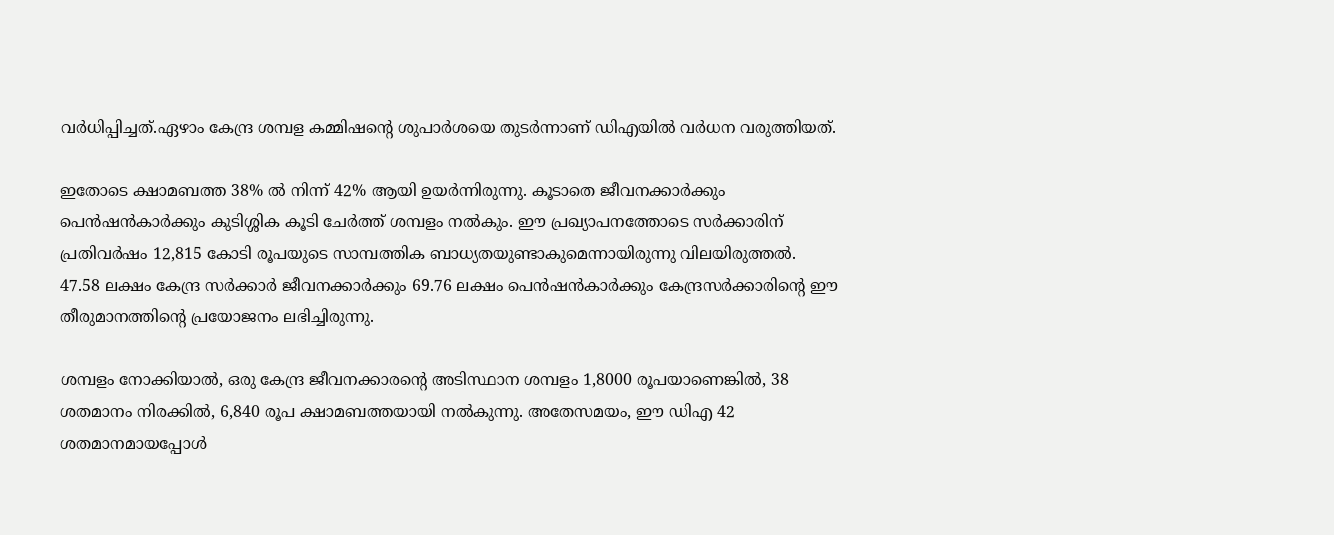വര്‍ധിപ്പിച്ചത്.ഏഴാം കേന്ദ്ര ശമ്പള കമ്മിഷന്റെ ശുപാര്‍ശയെ തുടര്‍ന്നാണ് ഡിഎയില്‍ വര്‍ധന വരുത്തിയത്.

ഇതോടെ ക്ഷാമബത്ത 38% ല്‍ നിന്ന് 42% ആയി ഉയര്‍ന്നിരുന്നു. കൂടാതെ ജീവനക്കാര്‍ക്കും പെന്‍ഷന്‍കാര്‍ക്കും കുടിശ്ശിക കൂടി ചേര്‍ത്ത് ശമ്പളം നല്‍കും. ഈ പ്രഖ്യാപനത്തോടെ സര്‍ക്കാരിന് പ്രതിവര്‍ഷം 12,815 കോടി രൂപയുടെ സാമ്പത്തിക ബാധ്യതയുണ്ടാകുമെന്നായിരുന്നു വിലയിരുത്തല്‍. 47.58 ലക്ഷം കേന്ദ്ര സര്‍ക്കാര്‍ ജീവനക്കാര്‍ക്കും 69.76 ലക്ഷം പെന്‍ഷന്‍കാര്‍ക്കും കേന്ദ്രസര്‍ക്കാരിന്റെ ഈ തീരുമാനത്തിന്റെ പ്രയോജനം ലഭിച്ചിരുന്നു.

ശമ്പളം നോക്കിയാല്‍, ഒരു കേന്ദ്ര ജീവനക്കാരന്റെ അടിസ്ഥാന ശമ്പളം 1,8000 രൂപയാണെങ്കില്‍, 38 ശതമാനം നിരക്കില്‍, 6,840 രൂപ ക്ഷാമബത്തയായി നല്‍കുന്നു. അതേസമയം, ഈ ഡിഎ 42 ശതമാനമായപ്പോൾ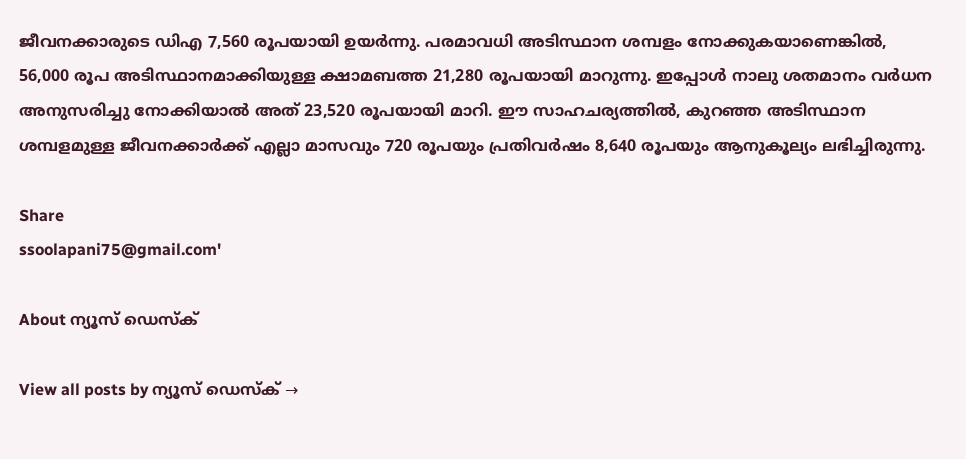ജീവനക്കാരുടെ ഡിഎ 7,560 രൂപയായി ഉയർന്നു. പരമാവധി അടിസ്ഥാന ശമ്പളം നോക്കുകയാണെങ്കില്‍, 56,000 രൂപ അടിസ്ഥാനമാക്കിയുള്ള ക്ഷാമബത്ത 21,280 രൂപയായി മാറുന്നു. ഇപ്പോള്‍ നാലു ശതമാനം വര്‍ധന അനുസരിച്ചു നോക്കിയാല്‍ അത് 23,520 രൂപയായി മാറി. ഈ സാഹചര്യത്തില്‍, കുറഞ്ഞ അടിസ്ഥാന ശമ്പളമുള്ള ജീവനക്കാര്‍ക്ക് എല്ലാ മാസവും 720 രൂപയും പ്രതിവര്‍ഷം 8,640 രൂപയും ആനുകൂല്യം ലഭിച്ചിരുന്നു.

Share
ssoolapani75@gmail.com'

About ന്യൂസ് ഡെസ്ക്

View all posts by ന്യൂസ് ഡെസ്ക് →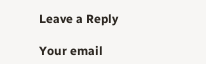Leave a Reply

Your email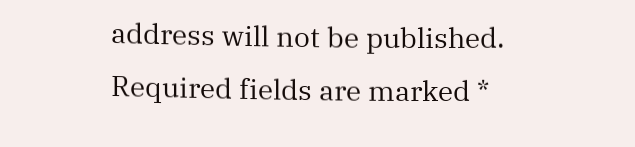address will not be published. Required fields are marked *